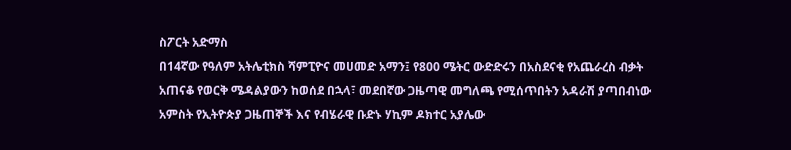ስፖርት አድማስ
በ14ኛው የዓለም አትሌቲክስ ሻምፒዮና መሀመድ አማን፤ የ800 ሜትር ውድድሩን በአስደናቂ የአጨራረስ ብቃት አጠናቆ የወርቅ ሜዳልያውን ከወሰደ በኋላ፣ መደበኛው ጋዜጣዊ መግለጫ የሚሰጥበትን አዳራሽ ያጣበብነው አምስት የኢትዮጵያ ጋዜጠኞች እና የብሄራዊ ቡድኑ ሃኪም ዶክተር አያሌው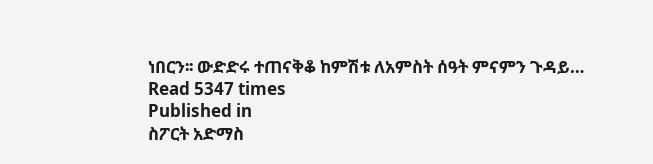ነበርን፡፡ ውድድሩ ተጠናቅቆ ከምሽቱ ለአምስት ሰዓት ምናምን ጉዳይ…
Read 5347 times
Published in
ስፖርት አድማስ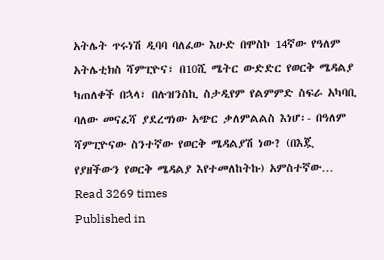አትሌት ጥሩነሽ ዲባባ ባለፈው እሁድ በሞስኮ 14ኛው የዓለም አትሌቲክስ ሻምፒዮና፣ በ10ሺ ሜትር ውድድር የወርቅ ሜዳልያ ካጠለቀች በኋላ፣ በሉዝንስኪ ስታዲየም የልምምድ ስፍራ አካባቢ ባለው መናፈሻ ያደረግነው አጭር ቃለምልልስ እነሆ፡- በዓለም ሻምፒዮናው ስንተኛው የወርቅ ሜዳልያሽ ነው? (በእጇ የያዘችውን የወርቅ ሜዳልያ እየተመለከትኩ) አምስተኛው…
Read 3269 times
Published in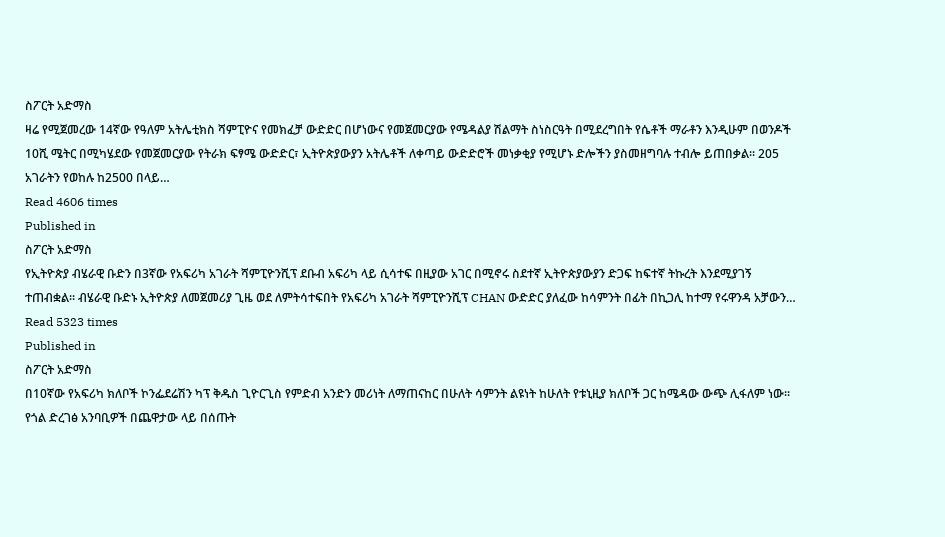ስፖርት አድማስ
ዛሬ የሚጀመረው 14ኛው የዓለም አትሌቲክስ ሻምፒዮና የመክፈቻ ውድድር በሆነውና የመጀመርያው የሜዳልያ ሽልማት ስነስርዓት በሚደረግበት የሴቶች ማራቶን እንዲሁም በወንዶች 10ሺ ሜትር በሚካሄደው የመጀመርያው የትራክ ፍፃሜ ውድድር፣ ኢትዮጵያውያን አትሌቶች ለቀጣይ ውድድሮች መነቃቂያ የሚሆኑ ድሎችን ያስመዘግባሉ ተብሎ ይጠበቃል፡፡ 205 አገራትን የወከሉ ከ2500 በላይ…
Read 4606 times
Published in
ስፖርት አድማስ
የኢትዮጵያ ብሄራዊ ቡድን በ3ኛው የአፍሪካ አገራት ሻምፒዮንሺፕ ደቡብ አፍሪካ ላይ ሲሳተፍ በዚያው አገር በሚኖሩ ስደተኛ ኢትዮጵያውያን ድጋፍ ከፍተኛ ትኩረት እንደሚያገኝ ተጠብቋል፡፡ ብሄራዊ ቡድኑ ኢትዮጵያ ለመጀመሪያ ጊዜ ወደ ለምትሳተፍበት የአፍሪካ አገራት ሻምፒዮንሺፕ CHAN ውድድር ያለፈው ከሳምንት በፊት በኪጋሊ ከተማ የሩዋንዳ አቻውን…
Read 5323 times
Published in
ስፖርት አድማስ
በ10ኛው የአፍሪካ ክለቦች ኮንፌደሬሽን ካፕ ቅዱስ ጊዮርጊስ የምድብ አንድን መሪነት ለማጠናከር በሁለት ሳምንት ልዩነት ከሁለት የቱኒዚያ ክለቦች ጋር ከሜዳው ውጭ ሊፋለም ነው፡፡ የጎል ድረገፅ አንባቢዎች በጨዋታው ላይ በሰጡት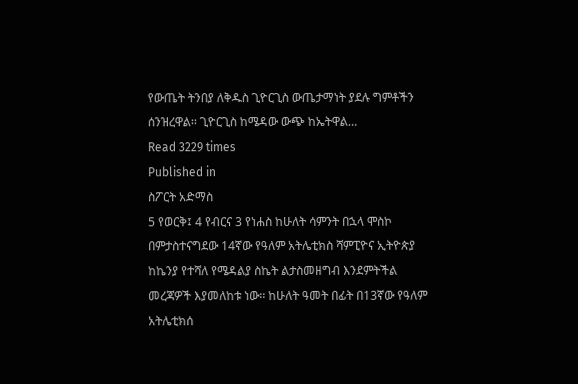የውጤት ትንበያ ለቅዱስ ጊዮርጊስ ውጤታማነት ያደሉ ግምቶችን ሰንዝረዋል፡፡ ጊዮርጊስ ከሜዳው ውጭ ከኤትዋል…
Read 3229 times
Published in
ስፖርት አድማስ
5 የወርቅ፤ 4 የብርና 3 የነሐስ ከሁለት ሳምንት በኋላ ሞስኮ በምታስተናግደው 14ኛው የዓለም አትሌቲክስ ሻምፒዮና ኢትዮጵያ ከኬንያ የተሻለ የሜዳልያ ስኬት ልታስመዘግብ እንደምትችል መረጃዎች እያመለከቱ ነው፡፡ ከሁለት ዓመት በፊት በ13ኛው የዓለም አትሌቲክሰ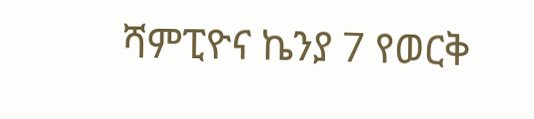ሻምፒዮና ኬንያ 7 የወርቅ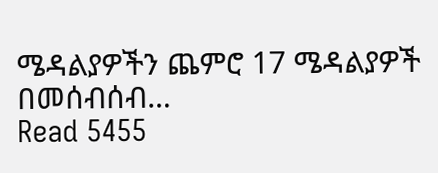ሜዳልያዎችን ጨምሮ 17 ሜዳልያዎች በመሰብሰብ…
Read 5455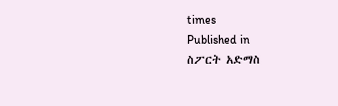times
Published in
ስፖርት አድማስ